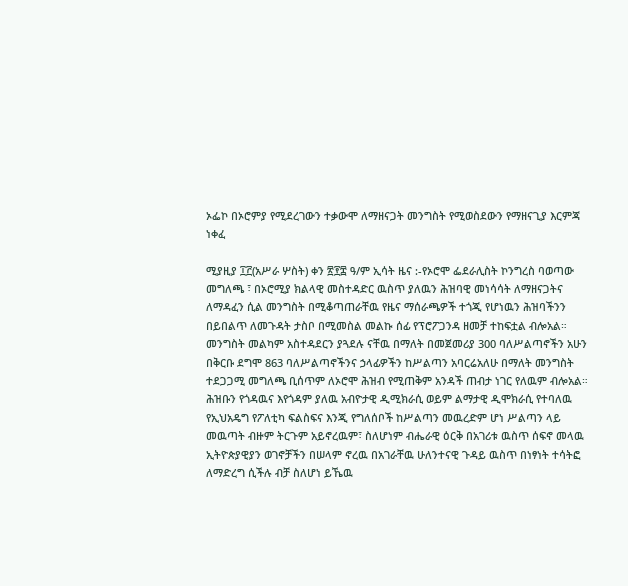ኦፌኮ በኦሮምያ የሚደረገውን ተቃውሞ ለማዘናጋት መንግስት የሚወስደውን የማዘናጊያ እርምጃ ነቀፈ

ሚያዚያ ፲፫(አሥራ ሦስት) ቀን ፳፻፰ ዓ/ም ኢሳት ዜና :-የኦሮሞ ፌደራሊስት ኮንግረስ ባወጣው መግለጫ ፣ በኦሮሚያ ክልላዊ መስተዳድር ዉስጥ ያለዉን ሕዝባዊ መነሳሳት ለማዘናጋትና ለማዳፈን ሲል መንግስት በሚቆጣጠራቸዉ የዜና ማሰራጫዎች ተጎጂ የሆነዉን ሕዝባችንን በይበልጥ ለመጉዳት ታስቦ በሚመስል መልኩ ሰፊ የፕሮፖጋንዳ ዘመቻ ተከፍቷል ብሎአል።
መንግስት መልካም አስተዳደርን ያጓደሉ ናቸዉ በማለት በመጀመሪያ 300 ባለሥልጣኖችን አሁን በቅርቡ ደግሞ 863 ባለሥልጣኖችንና ኃላፊዎችን ከሥልጣን አባርሬአለሁ በማለት መንግስት ተደጋጋሚ መግለጫ ቢሰጥም ለኦሮሞ ሕዝብ የሚጠቅም አንዳች ጠብታ ነገር የለዉም ብሎአል።
ሕዝቡን የጎዳዉና እየጎዳም ያለዉ አብዮታዊ ዲሚክራሲ ወይም ልማታዊ ዲሞክራሲ የተባለዉ የኢህአዴግ የፖለቲካ ፍልስፍና እንጂ የግለሰቦች ከሥልጣን መዉረድም ሆነ ሥልጣን ላይ መዉጣት ብዙም ትርጉም አይኖረዉም፣ ስለሆነም ብሔራዊ ዕርቅ በአገሪቱ ዉስጥ ሰፍኖ መላዉ ኢትዮጵያዊያን ወገኖቻችን በሠላም ኖረዉ በአገራቸዉ ሁለንተናዊ ጉዳይ ዉስጥ በነፃነት ተሳትፎ ለማድረግ ሲችሉ ብቻ ስለሆነ ይኼዉ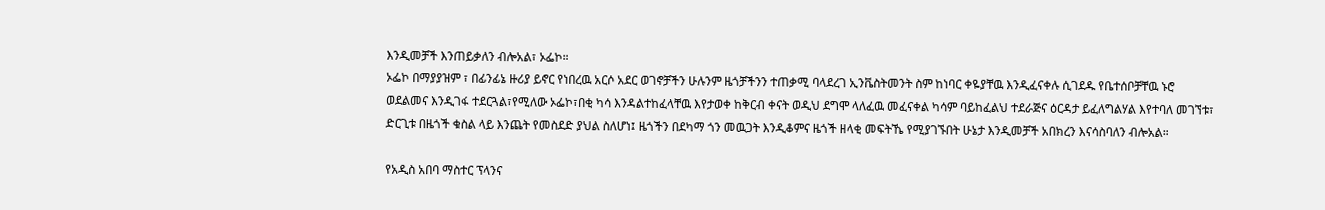እንዲመቻች እንጠይቃለን ብሎአል፣ ኦፌኮ።
ኦፌኮ በማያያዝም ፣ በፊንፊኔ ዙሪያ ይኖር የነበረዉ አርሶ አደር ወገኖቻችን ሁሉንም ዜጎቻችንን ተጠቃሚ ባላደረገ ኢንቬስትመንት ስም ከነባር ቀዬያቸዉ እንዲፈናቀሉ ሲገደዱ የቤተሰቦቻቸዉ ኑሮ ወደልመና እንዲገፋ ተደርጓል፣የሚለው ኦፌኮ፣በቂ ካሳ እንዳልተከፈላቸዉ እየታወቀ ከቅርብ ቀናት ወዲህ ደግሞ ላለፈዉ መፈናቀል ካሳም ባይከፈልህ ተደራጅና ዕርዳታ ይፈለግልሃል እየተባለ መገኘቱ፣ ድርጊቱ በዜጎች ቁስል ላይ እንጨት የመስደድ ያህል ስለሆነ፤ ዜጎችን በደካማ ጎን መዉጋት እንዲቆምና ዜጎች ዘላቂ መፍትኼ የሚያገኙበት ሁኔታ እንዲመቻች አበክረን እናሳስባለን ብሎአል።

የአዲስ አበባ ማስተር ፕላንና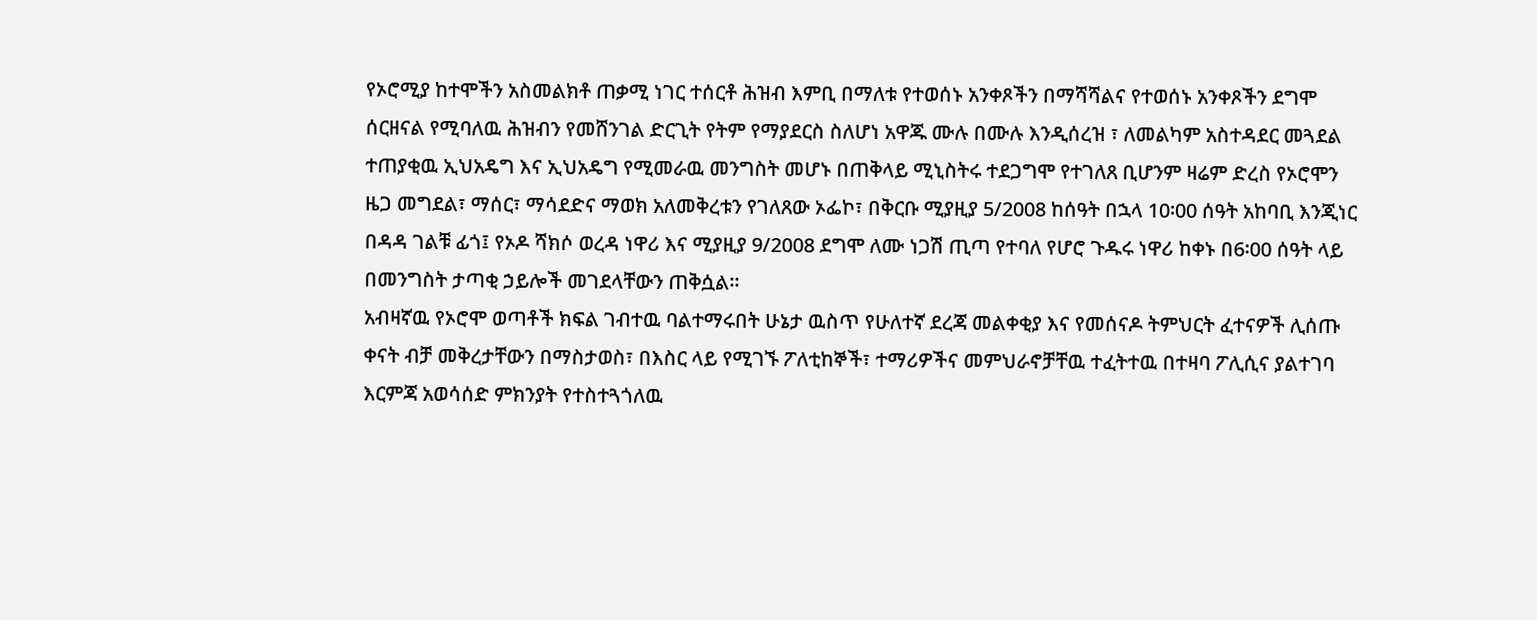የኦሮሚያ ከተሞችን አስመልክቶ ጠቃሚ ነገር ተሰርቶ ሕዝብ እምቢ በማለቱ የተወሰኑ አንቀጾችን በማሻሻልና የተወሰኑ አንቀጾችን ደግሞ ሰርዘናል የሚባለዉ ሕዝብን የመሸንገል ድርጊት የትም የማያደርስ ስለሆነ አዋጁ ሙሉ በሙሉ እንዲሰረዝ ፣ ለመልካም አስተዳደር መጓደል ተጠያቂዉ ኢህአዴግ እና ኢህአዴግ የሚመራዉ መንግስት መሆኑ በጠቅላይ ሚኒስትሩ ተደጋግሞ የተገለጸ ቢሆንም ዛሬም ድረስ የኦሮሞን ዜጋ መግደል፣ ማሰር፣ ማሳደድና ማወክ አለመቅረቱን የገለጸው ኦፌኮ፣ በቅርቡ ሚያዚያ 5/2008 ከሰዓት በኋላ 10፡00 ሰዓት አከባቢ እንጂነር በዳዳ ገልቹ ፊጎ፤ የኦዶ ሻክሶ ወረዳ ነዋሪ እና ሚያዚያ 9/2008 ደግሞ ለሙ ነጋሽ ጢጣ የተባለ የሆሮ ጉዱሩ ነዋሪ ከቀኑ በ6፡00 ሰዓት ላይ በመንግስት ታጣቂ ኃይሎች መገደላቸውን ጠቅሷል።
አብዛኛዉ የኦሮሞ ወጣቶች ክፍል ገብተዉ ባልተማሩበት ሁኔታ ዉስጥ የሁለተኛ ደረጃ መልቀቂያ እና የመሰናዶ ትምህርት ፈተናዎች ሊሰጡ ቀናት ብቻ መቅረታቸውን በማስታወስ፣ በእስር ላይ የሚገኙ ፖለቲከኞች፣ ተማሪዎችና መምህራኖቻቸዉ ተፈትተዉ በተዛባ ፖሊሲና ያልተገባ እርምጃ አወሳሰድ ምክንያት የተስተጓጎለዉ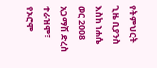የትምህርት ጊዜ ቢያንስ እስከ ነሐሴ ወር 2008 አጋማሽ ድረስ ተራዝሞ፣ የኦሮሞ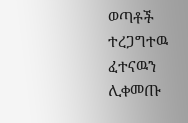ወጣቶች ተረጋግተዉ ፈተናዉን ሊቀመጡ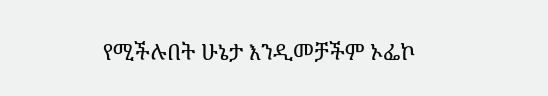የሚችሉበት ሁኔታ እንዲመቻችም ኦፌኮ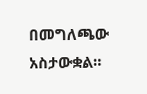በመግለጫው አስታውቋል።